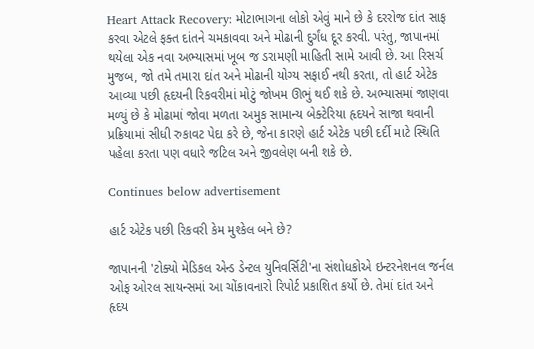Heart Attack Recovery: મોટાભાગના લોકો એવું માને છે કે દરરોજ દાંત સાફ કરવા એટલે ફક્ત દાંતને ચમકાવવા અને મોઢાની દુર્ગંધ દૂર કરવી. પરંતુ, જાપાનમાં થયેલા એક નવા અભ્યાસમાં ખૂબ જ ડરામણી માહિતી સામે આવી છે. આ રિસર્ચ મુજબ, જો તમે તમારા દાંત અને મોઢાની યોગ્ય સફાઈ નથી કરતા, તો હાર્ટ એટેક આવ્યા પછી હૃદયની રિકવરીમાં મોટું જોખમ ઊભું થઈ શકે છે. અભ્યાસમાં જાણવા મળ્યું છે કે મોઢામાં જોવા મળતા અમુક સામાન્ય બેક્ટેરિયા હૃદયને સાજા થવાની પ્રક્રિયામાં સીધી રુકાવટ પેદા કરે છે, જેના કારણે હાર્ટ એટેક પછી દર્દી માટે સ્થિતિ પહેલા કરતા પણ વધારે જટિલ અને જીવલેણ બની શકે છે.

Continues below advertisement

હાર્ટ એટેક પછી રિકવરી કેમ મુશ્કેલ બને છે?

જાપાનની 'ટોક્યો મેડિકલ એન્ડ ડેન્ટલ યુનિવર્સિટી'ના સંશોધકોએ ઇન્ટરનેશનલ જર્નલ ઓફ ઓરલ સાયન્સમાં આ ચોંકાવનારો રિપોર્ટ પ્રકાશિત કર્યો છે. તેમાં દાંત અને હૃદય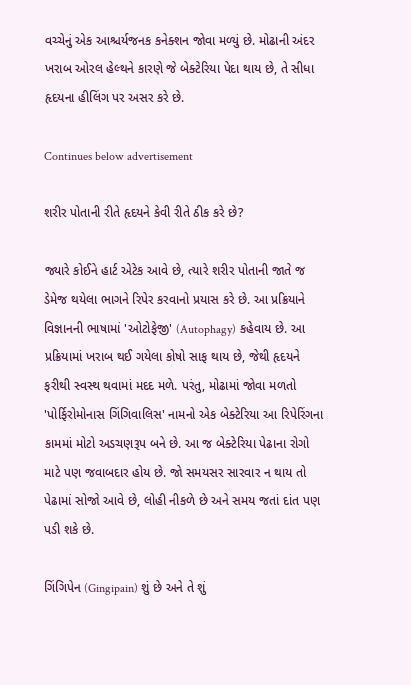વચ્ચેનું એક આશ્ચર્યજનક કનેક્શન જોવા મળ્યું છે. મોઢાની અંદર ખરાબ ઓરલ હેલ્થને કારણે જે બેક્ટેરિયા પેદા થાય છે, તે સીધા હૃદયના હીલિંગ પર અસર કરે છે.

Continues below advertisement

શરીર પોતાની રીતે હૃદયને કેવી રીતે ઠીક કરે છે?

જ્યારે કોઈને હાર્ટ એટેક આવે છે, ત્યારે શરીર પોતાની જાતે જ ડેમેજ થયેલા ભાગને રિપેર કરવાનો પ્રયાસ કરે છે. આ પ્રક્રિયાને વિજ્ઞાનની ભાષામાં 'ઓટોફેજી' (Autophagy) કહેવાય છે. આ પ્રક્રિયામાં ખરાબ થઈ ગયેલા કોષો સાફ થાય છે, જેથી હૃદયને ફરીથી સ્વસ્થ થવામાં મદદ મળે. પરંતુ, મોઢામાં જોવા મળતો 'પોર્ફિરોમોનાસ ગિંગિવાલિસ' નામનો એક બેક્ટેરિયા આ રિપેરિંગના કામમાં મોટો અડચણરૂપ બને છે. આ જ બેક્ટેરિયા પેઢાના રોગો માટે પણ જવાબદાર હોય છે. જો સમયસર સારવાર ન થાય તો પેઢામાં સોજો આવે છે, લોહી નીકળે છે અને સમય જતાં દાંત પણ પડી શકે છે.

ગિંગિપેન (Gingipain) શું છે અને તે શું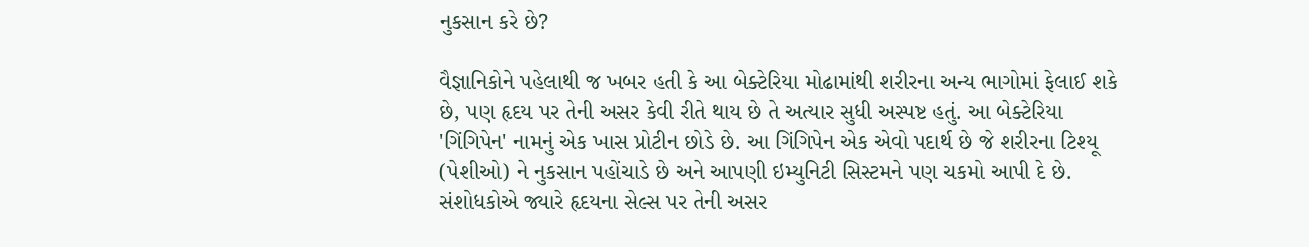નુકસાન કરે છે?

વૈજ્ઞાનિકોને પહેલાથી જ ખબર હતી કે આ બેક્ટેરિયા મોઢામાંથી શરીરના અન્ય ભાગોમાં ફેલાઈ શકે છે, પણ હૃદય પર તેની અસર કેવી રીતે થાય છે તે અત્યાર સુધી અસ્પષ્ટ હતું. આ બેક્ટેરિયા 'ગિંગિપેન' નામનું એક ખાસ પ્રોટીન છોડે છે. આ ગિંગિપેન એક એવો પદાર્થ છે જે શરીરના ટિશ્યૂ (પેશીઓ) ને નુકસાન પહોંચાડે છે અને આપણી ઇમ્યુનિટી સિસ્ટમને પણ ચકમો આપી દે છે. સંશોધકોએ જ્યારે હૃદયના સેલ્સ પર તેની અસર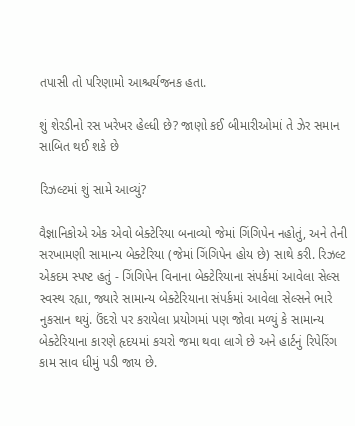તપાસી તો પરિણામો આશ્ચર્યજનક હતા.

શું શેરડીનો રસ ખરેખર હેલ્ધી છે? જાણો કઈ બીમારીઓમાં તે ઝેર સમાન સાબિત થઈ શકે છે

રિઝલ્ટમાં શું સામે આવ્યું?

વૈજ્ઞાનિકોએ એક એવો બેક્ટેરિયા બનાવ્યો જેમાં ગિંગિપેન નહોતું, અને તેની સરખામણી સામાન્ય બેક્ટેરિયા (જેમાં ગિંગિપેન હોય છે) સાથે કરી. રિઝલ્ટ એકદમ સ્પષ્ટ હતું - ગિંગિપેન વિનાના બેક્ટેરિયાના સંપર્કમાં આવેલા સેલ્સ સ્વસ્થ રહ્યા, જ્યારે સામાન્ય બેક્ટેરિયાના સંપર્કમાં આવેલા સેલ્સને ભારે નુકસાન થયું. ઉંદરો પર કરાયેલા પ્રયોગમાં પણ જોવા મળ્યું કે સામાન્ય બેક્ટેરિયાના કારણે હૃદયમાં કચરો જમા થવા લાગે છે અને હાર્ટનું રિપેરિંગ કામ સાવ ધીમું પડી જાય છે.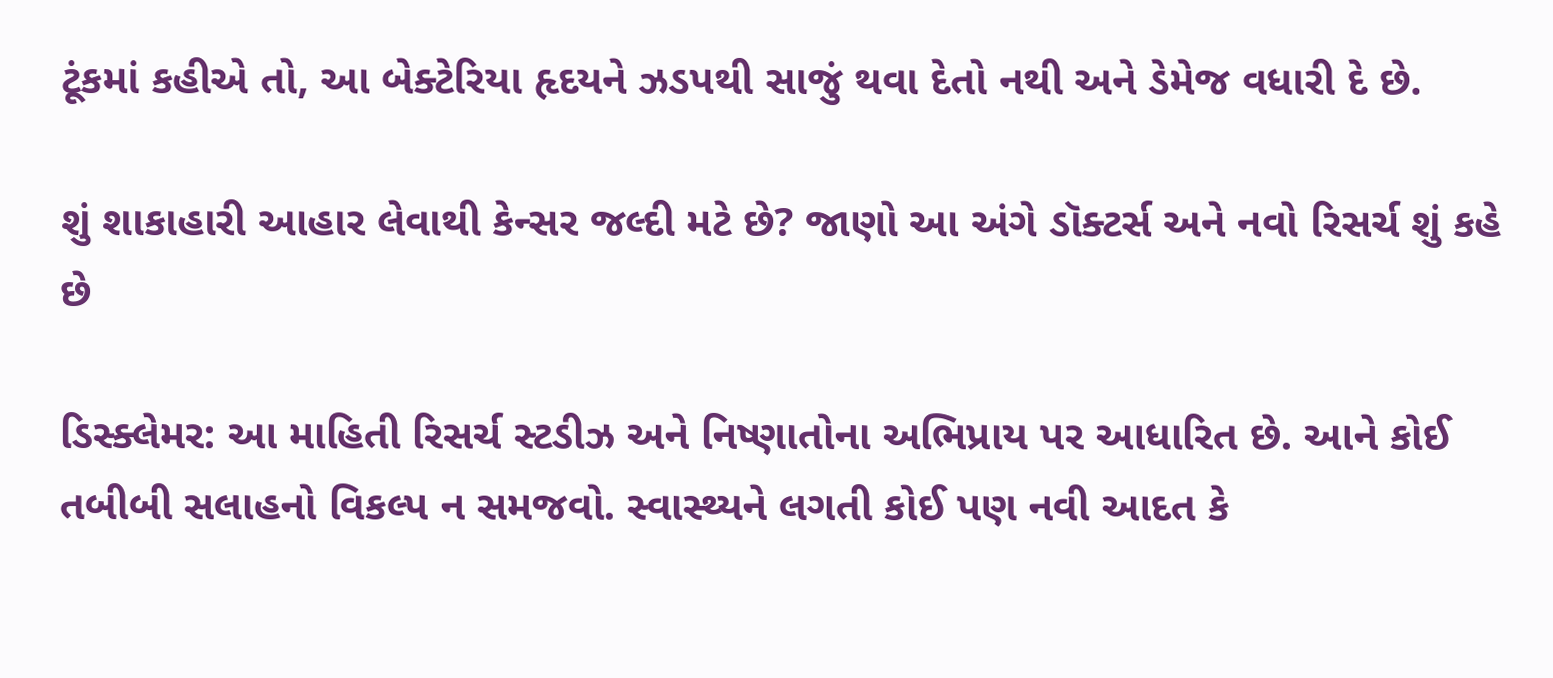ટૂંકમાં કહીએ તો, આ બેક્ટેરિયા હૃદયને ઝડપથી સાજું થવા દેતો નથી અને ડેમેજ વધારી દે છે.

શું શાકાહારી આહાર લેવાથી કેન્સર જલ્દી મટે છે? જાણો આ અંગે ડૉક્ટર્સ અને નવો રિસર્ચ શું કહે છે

ડિસ્ક્લેમર: આ માહિતી રિસર્ચ સ્ટડીઝ અને નિષ્ણાતોના અભિપ્રાય પર આધારિત છે. આને કોઈ તબીબી સલાહનો વિકલ્પ ન સમજવો. સ્વાસ્થ્યને લગતી કોઈ પણ નવી આદત કે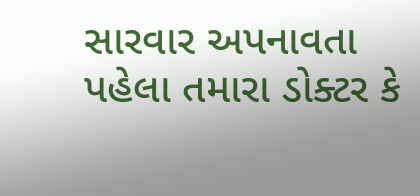સારવાર અપનાવતા પહેલા તમારા ડોક્ટર કે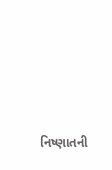નિષ્ણાતની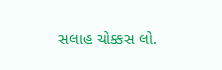સલાહ ચોક્કસ લો.